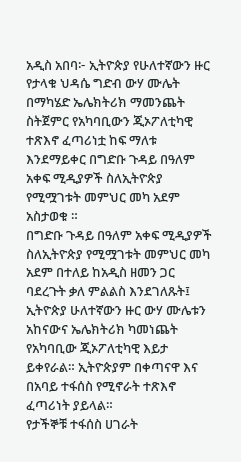አዲስ አበባ፦ ኢትዮጵያ የሁለተኛውን ዙር የታላቁ ህዳሴ ግድብ ውሃ ሙሌት በማካሄድ ኤሌክትሪክ ማመንጨት ስትጀምር የአካባቢውን ጂኦፖለቲካዊ ተጽእኖ ፈጣሪነቷ ከፍ ማለቱ እንደማይቀር በግድቡ ጉዳይ በዓለም አቀፍ ሚዲያዎች ስለኢትዮጵያ የሚሟገቱት መምህር መካ አደም አስታወቁ ።
በግድቡ ጉዳይ በዓለም አቀፍ ሚዲያዎች ስለኢትዮጵያ የሚሟገቱት መምህር መካ አደም በተለይ ከአዲስ ዘመን ጋር ባደረጉት ቃለ ምልልስ እንደገለጹት፤ ኢትዮጵያ ሁለተኛውን ዙር ውሃ ሙሌቱን አከናውና ኤሌክትሪክ ካመነጨት የአካባቢው ጂኦፖለቲካዊ እይታ ይቀየራል። ኢትዮጵያም በቀጣናዋ እና በአባይ ተፋሰስ የሚኖራት ተጽእኖ ፈጣሪነት ያይላል።
የታችኞቹ ተፋሰስ ሀገራት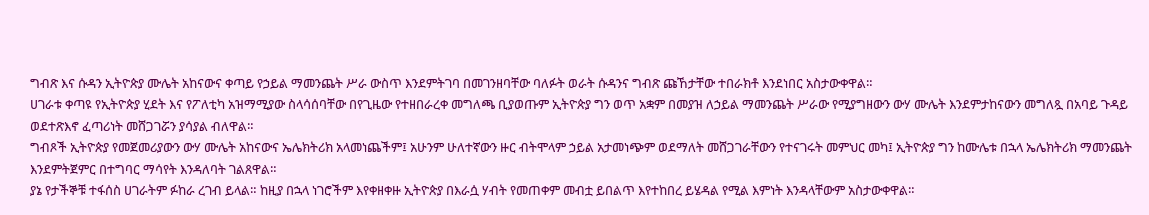ግብጽ እና ሱዳን ኢትዮጵያ ሙሌት አከናውና ቀጣይ የኃይል ማመንጨት ሥራ ውስጥ እንደምትገባ በመገንዘባቸው ባለፉት ወራት ሱዳንና ግብጽ ጩኸታቸው ተበራክቶ እንደነበር አስታውቀዋል።
ሀገራቱ ቀጣዩ የኢትዮጵያ ሂደት እና የፖለቲካ አዝማሚያው ስላሳሰባቸው በየጊዜው የተዘበራረቀ መግለጫ ቢያወጡም ኢትዮጵያ ግን ወጥ አቋም በመያዝ ለኃይል ማመንጨት ሥራው የሚያግዘውን ውሃ ሙሌት እንደምታከናውን መግለጿ በአባይ ጉዳይ ወደተጽእኖ ፈጣሪነት መሸጋገሯን ያሳያል ብለዋል።
ግብጾች ኢትዮጵያ የመጀመሪያውን ውሃ ሙሌት አከናውና ኤሌክትሪክ አላመነጨችም፤ አሁንም ሁለተኛውን ዙር ብትሞላም ኃይል አታመነጭም ወደማለት መሸጋገራቸውን የተናገሩት መምህር መካ፤ ኢትዮጵያ ግን ከሙሌቱ በኋላ ኤሌክትሪክ ማመንጨት እንደምትጀምር በተግባር ማሳየት እንዳለባት ገልጸዋል።
ያኔ የታችኞቹ ተፋሰስ ሀገራትም ፉከራ ረገብ ይላል። ከዚያ በኋላ ነገሮችም እየቀዘቀዙ ኢትዮጵያ በእራሷ ሃብት የመጠቀም መብቷ ይበልጥ እየተከበረ ይሄዳል የሚል እምነት እንዳላቸውም አስታውቀዋል።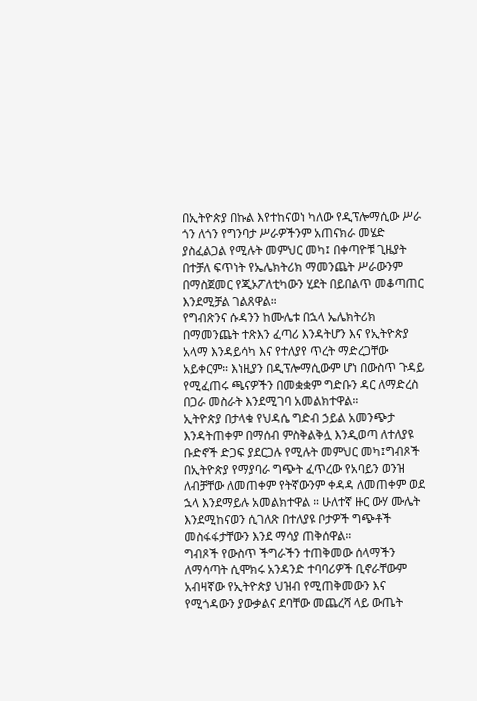በኢትዮጵያ በኩል እየተከናወነ ካለው የዲፕሎማሲው ሥራ ጎን ለጎን የግንባታ ሥራዎችንም አጠናክራ መሄድ ያስፈልጋል የሚሉት መምህር መካ፤ በቀጣዮቹ ጊዜያት በተቻለ ፍጥነት የኤሌክትሪክ ማመንጨት ሥራውንም በማስጀመር የጂኦፖለቲካውን ሂደት በይበልጥ መቆጣጠር እንደሚቻል ገልጸዋል።
የግብጽንና ሱዳንን ከሙሌቱ በኋላ ኤሌክትሪክ በማመንጨት ተጽእን ፈጣሪ እንዳትሆን እና የኢትዮጵያ አላማ እንዳይሳካ እና የተለያየ ጥረት ማድረጋቸው አይቀርም። እነዚያን በዲፕሎማሲውም ሆነ በውስጥ ጉዳይ የሚፈጠሩ ጫናዎችን በመቋቋም ግድቡን ዳር ለማድረስ በጋራ መስራት እንደሚገባ አመልክተዋል።
ኢትዮጵያ በታላቁ የህዳሴ ግድብ ኃይል አመንጭታ እንዳትጠቀም በማሰብ ምስቅልቅሏ እንዲወጣ ለተለያዩ ቡድኖች ድጋፍ ያደርጋሉ የሚሉት መምህር መካ፤ግብጾች በኢትዮጵያ የማያባራ ግጭት ፈጥረው የአባይን ወንዝ ለብቻቸው ለመጠቀም የትኛውንም ቀዳዳ ለመጠቀም ወደ ኋላ እንደማይሉ አመልክተዋል ። ሁለተኛ ዙር ውሃ ሙሌት እንደሚከናወን ሲገለጽ በተለያዩ ቦታዎች ግጭቶች መስፋፋታቸውን እንደ ማሳያ ጠቅሰዋል።
ግብጾች የውስጥ ችግራችን ተጠቅመው ሰላማችን ለማሳጣት ሲሞክሩ አንዳንድ ተባባሪዎች ቢኖራቸውም አብዛኛው የኢትዮጵያ ህዝብ የሚጠቅመውን እና የሚጎዳውን ያውቃልና ደባቸው መጨረሻ ላይ ውጤት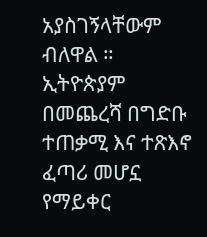አያስገኝላቸውም ብለዋል ። ኢትዮጵያም በመጨረሻ በግድቡ ተጠቃሚ እና ተጽእኖ ፈጣሪ መሆኗ የማይቀር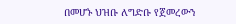በመሆኑ ህዝቡ ለግድቡ የጀመረውን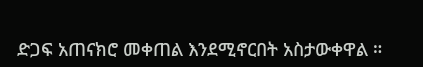ድጋፍ አጠናክሮ መቀጠል እንደሚኖርበት አስታውቀዋል ።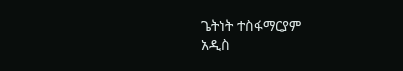ጌትነት ተስፋማርያም
አዲስ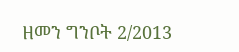ዘመን ግንቦት 2/2013